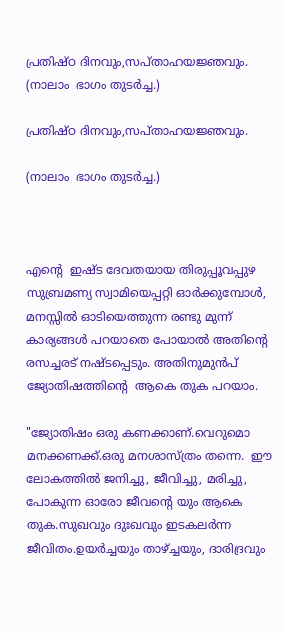പ്രതിഷ്ഠ ദിനവും,സപ്താഹയജ്ഞവും. (നാലാം  ഭാഗം തുടർച്ച.)

പ്രതിഷ്ഠ ദിനവും,സപ്താഹയജ്ഞവും.

(നാലാം  ഭാഗം തുടർച്ച.)



എൻ്റെ  ഇഷ്ട ദേവതയായ തിരുപ്പൂവപ്പുഴ സുബ്രമണ്യ സ്വാമിയെപ്പറ്റി ഓർക്കുമ്പോൾ, മനസ്സിൽ ഓടിയെത്തുന്ന രണ്ടു മുന്ന് കാര്യങ്ങൾ പറയാതെ പോയാൽ അതിൻ്റെ  രസച്ചരട് നഷ്ടപ്പെടും. അതിനുമുൻപ് ജ്യോതിഷത്തിൻ്റെ  ആകെ തുക പറയാം.

"ജ്യോതിഷം ഒരു കണക്കാണ്.വെറുമൊ  മനക്കണക്ക്.ഒരു മനശാസ്ത്രം തന്നെ.  ഈ ലോകത്തിൽ ജനിച്ചു, ജീവിച്ചു, മരിച്ചു, പോകുന്ന ഓരോ ജീവൻ്റെ യും ആകെ തുക.സുഖവും ദുഃഖവും ഇടകലർന്ന ജീവിതം.ഉയർച്ചയും താഴ്ച്ചയും, ദാരിദ്രവും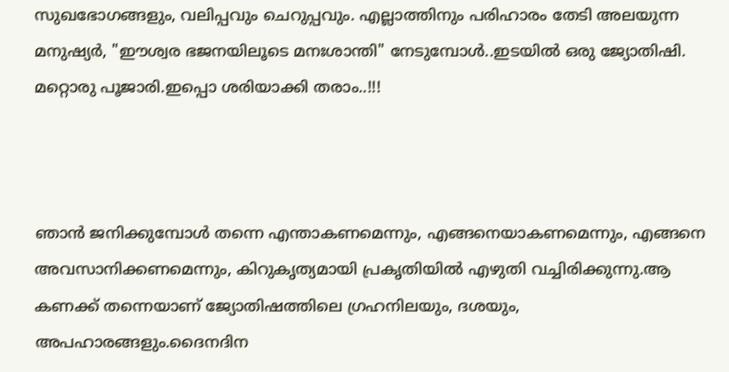സുഖഭോഗങ്ങളും, വലിപ്പവും ചെറുപ്പവും. എല്ലാത്തിനും പരിഹാരം തേടി അലയുന്ന മനുഷ്യർ, "ഈശ്വര ഭജനയിലൂടെ മനഃശാന്തി" നേടുമ്പോൾ..ഇടയിൽ ഒരു ജ്യോതിഷി. മറ്റൊരു പൂജാരി.ഇപ്പൊ ശരിയാക്കി തരാം..!!!



ഞാൻ ജനിക്കുമ്പോൾ തന്നെ എന്താകണമെന്നും, എങ്ങനെയാകണമെന്നും, എങ്ങനെ അവസാനിക്കണമെന്നും, കിറുകൃത്യമായി പ്രകൃതിയിൽ എഴുതി വച്ചിരിക്കുന്നു.ആ കണക്ക് തന്നെയാണ് ജ്യോതിഷത്തിലെ ഗ്രഹനിലയും, ദശയും, അപഹാരങ്ങളും.ദൈനദിന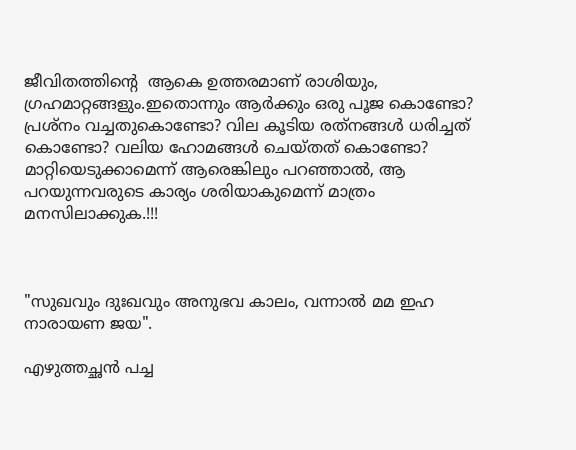ജീവിതത്തിൻ്റെ  ആകെ ഉത്തരമാണ് രാശിയും, ഗ്രഹമാറ്റങ്ങളും.ഇതൊന്നും ആർക്കും ഒരു പൂജ കൊണ്ടോ? പ്രശ്‍നം വച്ചതുകൊണ്ടോ? വില കൂടിയ രത്‌നങ്ങൾ ധരിച്ചത് കൊണ്ടോ? വലിയ ഹോമങ്ങൾ ചെയ്തത് കൊണ്ടോ? മാറ്റിയെടുക്കാമെന്ന് ആരെങ്കിലും പറഞ്ഞാൽ, ആ പറയുന്നവരുടെ കാര്യം ശരിയാകുമെന്ന് മാത്രം മനസിലാക്കുക.!!!



"സുഖവും ദുഃഖവും അനുഭവ കാലം, വന്നാൽ മമ ഇഹ നാരായണ ജയ".

എഴുത്തച്ഛൻ പച്ച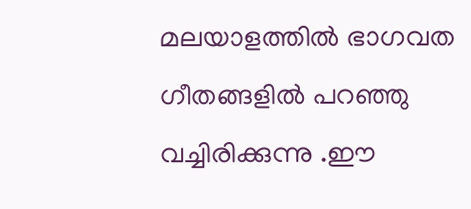മലയാളത്തിൽ ഭാഗവത ഗീതങ്ങളിൽ പറഞ്ഞു വച്ചിരിക്കുന്നു .ഈ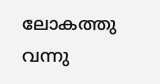ലോകത്തു വന്നു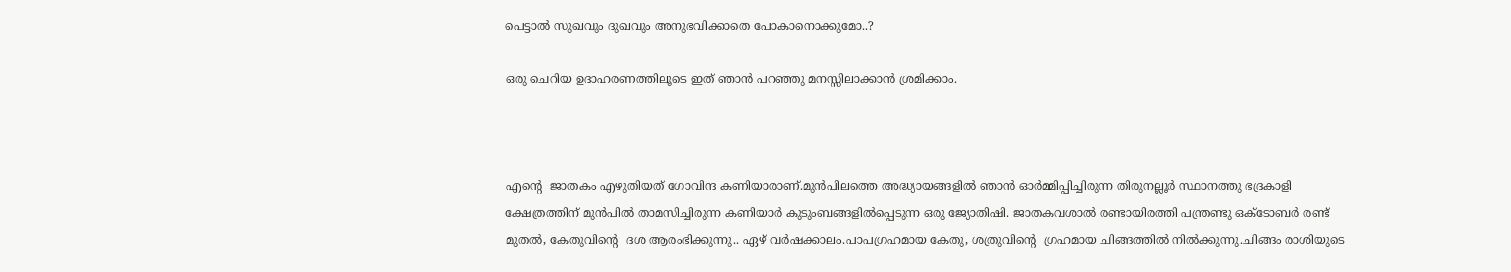പെട്ടാൽ സുഖവും ദുഖവും അനുഭവിക്കാതെ പോകാനൊക്കുമോ..?

ഒരു ചെറിയ ഉദാഹരണത്തിലൂടെ ഇത് ഞാൻ പറഞ്ഞു മനസ്സിലാക്കാൻ ശ്രമിക്കാം.



എൻ്റെ  ജാതകം എഴുതിയത് ഗോവിന്ദ കണിയാരാണ്.മുൻപിലത്തെ അദ്ധ്യായങ്ങളിൽ ഞാൻ ഓർമ്മിപ്പിച്ചിരുന്ന തിരുനല്ലൂർ സ്ഥാനത്തു ഭദ്രകാളി ക്ഷേത്രത്തിന് മുൻപിൽ താമസിച്ചിരുന്ന കണിയാർ കുടുംബങ്ങളിൽപ്പെടുന്ന ഒരു ജ്യോതിഷി. ജാതകവശാൽ രണ്ടായിരത്തി പന്ത്രണ്ടു ഒക്ടോബർ രണ്ട് മുതൽ, കേതുവിൻ്റെ  ദശ ആരംഭിക്കുന്നു.. ഏഴ് വർഷക്കാലം.പാപഗ്രഹമായ കേതു, ശത്രുവിൻ്റെ  ഗ്രഹമായ ചിങ്ങത്തിൽ നിൽക്കുന്നു.ചിങ്ങം രാശിയുടെ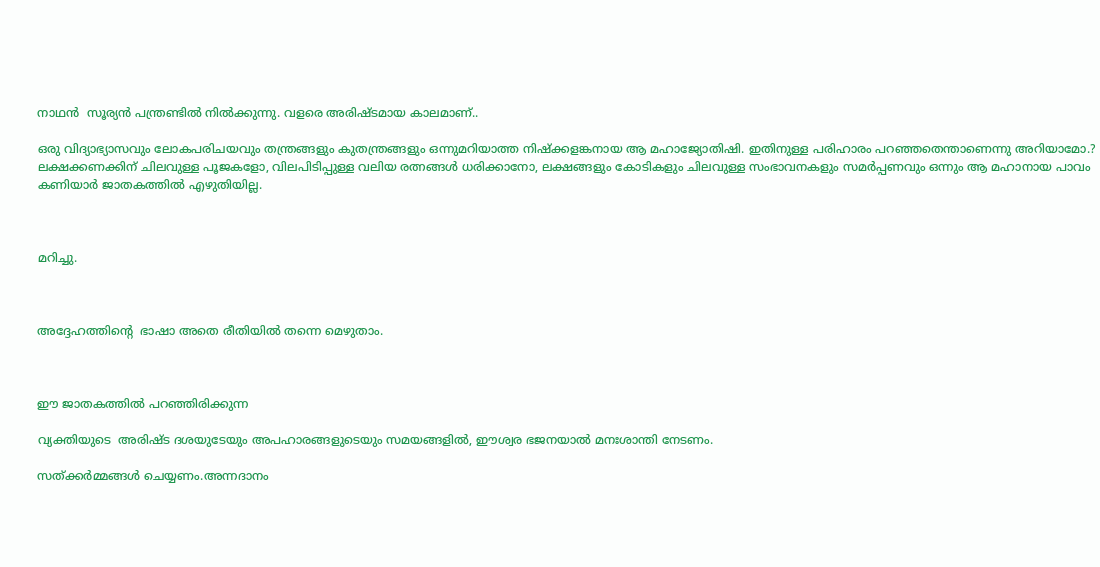നാഥൻ  സൂര്യൻ പന്ത്രണ്ടിൽ നിൽക്കുന്നു. വളരെ അരിഷ്ടമായ കാലമാണ്..

ഒരു വിദ്യാഭ്യാസവും ലോകപരിചയവും തന്ത്രങ്ങളും കുതന്ത്രങ്ങളും ഒന്നുമറിയാത്ത നിഷ്‌ക്കളങ്കനായ ആ മഹാജ്യോതിഷി. ഇതിനുള്ള പരിഹാരം പറഞ്ഞതെന്താണെന്നു അറിയാമോ.? ലക്ഷക്കണക്കിന് ചിലവുള്ള പൂജകളോ, വിലപിടിപ്പുള്ള വലിയ രത്നങ്ങൾ ധരിക്കാനോ, ലക്ഷങ്ങളും കോടികളും ചിലവുള്ള സംഭാവനകളും സമർപ്പണവും ഒന്നും ആ മഹാനായ പാവം കണിയാർ ജാതകത്തിൽ എഴുതിയില്ല.



മറിച്ചു.



അദ്ദേഹത്തിൻ്റെ  ഭാഷാ അതെ രീതിയിൽ തന്നെ മെഴുതാം.



ഈ ജാതകത്തിൽ പറഞ്ഞിരിക്കുന്ന

വ്യക്തിയുടെ  അരിഷ്ട ദശയുടേയും അപഹാരങ്ങളുടെയും സമയങ്ങളിൽ, ഈശ്വര ഭജനയാൽ മനഃശാന്തി നേടണം.

സത്ക്കർമ്മങ്ങൾ ചെയ്യണം.അന്നദാനം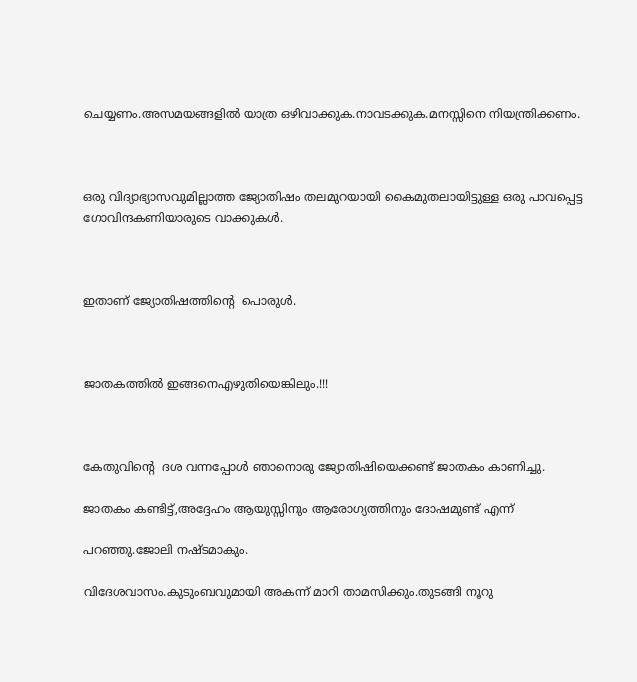ചെയ്യണം.അസമയങ്ങളിൽ യാത്ര ഒഴിവാക്കുക.നാവടക്കുക.മനസ്സിനെ നിയന്ത്രിക്കണം.



ഒരു വിദ്യാഭ്യാസവുമില്ലാത്ത ജ്യോതിഷം തലമുറയായി കൈമുതലായിട്ടുള്ള ഒരു പാവപ്പെട്ട ഗോവിന്ദകണിയാരുടെ വാക്കുകൾ.



ഇതാണ് ജ്യോതിഷത്തിൻ്റെ  പൊരുൾ.



ജാതകത്തിൽ ഇങ്ങനെഎഴുതിയെങ്കിലും.!!!



കേതുവിൻ്റെ  ദശ വന്നപ്പോൾ ഞാനൊരു ജ്യോതിഷിയെക്കണ്ട് ജാതകം കാണിച്ചു.

ജാതകം കണ്ടിട്ട്,അദ്ദേഹം ആയുസ്സിനും ആരോഗ്യത്തിനും ദോഷമുണ്ട് എന്ന്

പറഞ്ഞു.ജോലി നഷ്ടമാകും.

വിദേശവാസം.കുടുംബവുമായി അകന്ന് മാറി താമസിക്കും.തുടങ്ങി നൂറു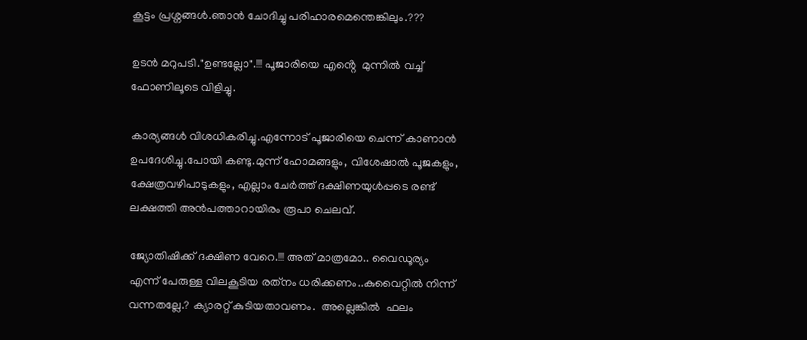കൂട്ടം പ്രശ്നങ്ങൾ.ഞാൻ ചോദിച്ചു പരിഹാരമെന്തെങ്കിലും.???

ഉടൻ മറുപടി."ഉണ്ടല്ലോ".!!! പൂജാരിയെ എൻ്റെ  മുന്നിൽ വച്ച് ഫോണിലൂടെ വിളിച്ചു.

കാര്യങ്ങൾ വിശധികരിച്ചു.എന്നോട് പൂജാരിയെ ചെന്ന് കാണാൻ ഉപദേശിച്ചു.പോയി കണ്ടു.മുന്ന് ഹോമങ്ങളും, വിശേഷാൽ പൂജകളും, ക്ഷേത്രവഴിപാടുകളും, എല്ലാം ചേർത്ത് ദക്ഷിണയുൾപ്പടെ രണ്ട് ലക്ഷത്തി അൻപത്താറായിരം രൂപാ ചെലവ്.

ജ്യോതിഷിക്ക് ദക്ഷിണ വേറെ.!!! അത് മാത്രമോ.. വൈഡൂര്യം എന്ന് പേരുള്ള വിലകൂടിയ രത്‌നം ധരിക്കണം..കുവൈറ്റിൽ നിന്ന് വന്നതല്ലേ.? ക്യാരറ്റ് കുടിയതാവണം.  അല്ലെങ്കിൽ  ഫലം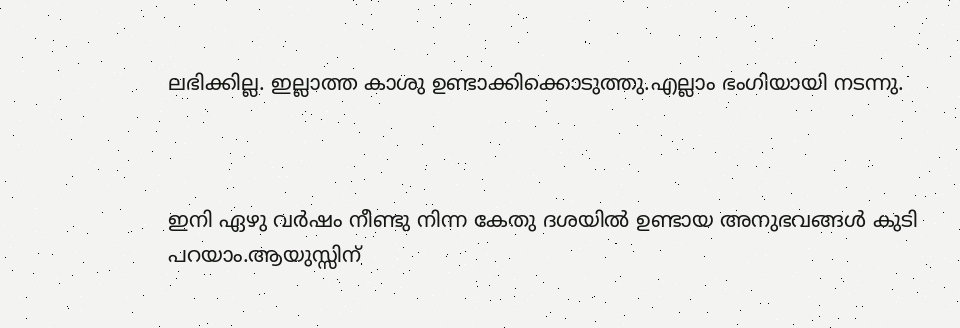ലഭിക്കില്ല. ഇല്ലാത്ത കാശു ഉണ്ടാക്കിക്കൊടുത്തു.എല്ലാം ഭംഗിയായി നടന്നു.



ഇനി ഏഴു വർഷം നീണ്ടു നിന്ന കേതു ദശയിൽ ഉണ്ടായ അനുഭവങ്ങൾ കുടി പറയാം.ആയുസ്സിന്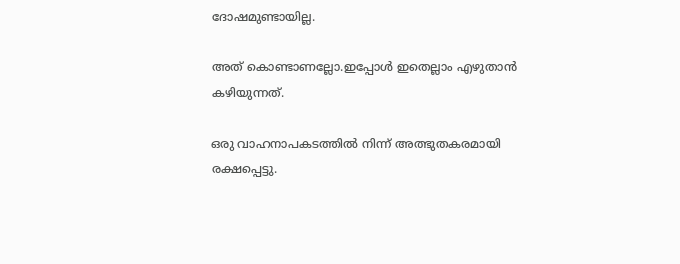ദോഷമുണ്ടായില്ല.

അത് കൊണ്ടാണല്ലോ.ഇപ്പോൾ ഇതെല്ലാം എഴുതാൻ കഴിയുന്നത്.

ഒരു വാഹനാപകടത്തിൽ നിന്ന് അത്ഭുതകരമായി രക്ഷപ്പെട്ടു.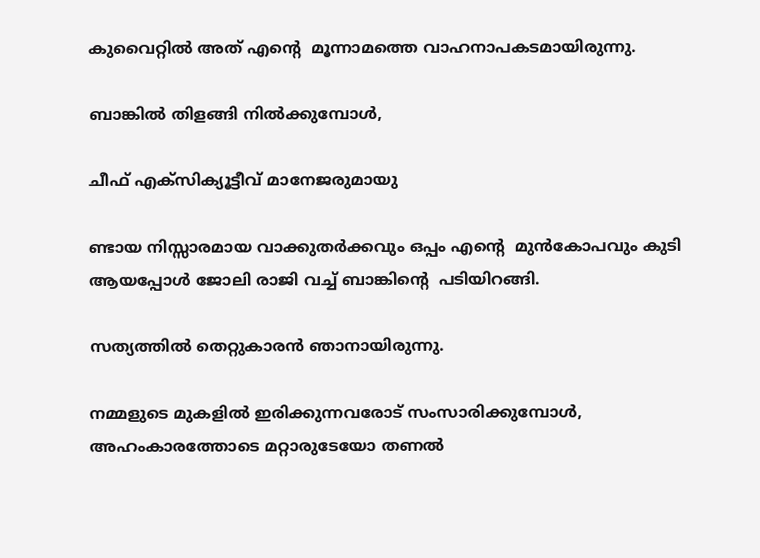കുവൈറ്റിൽ അത് എൻ്റെ  മൂന്നാമത്തെ വാഹനാപകടമായിരുന്നു.

ബാങ്കിൽ തിളങ്ങി നിൽക്കുമ്പോൾ,

ചീഫ് എക്സിക്യൂട്ടീവ് മാനേജരുമായു

ണ്ടായ നിസ്സാരമായ വാക്കുതർക്കവും ഒപ്പം എൻ്റെ  മുൻകോപവും കുടി ആയപ്പോൾ ജോലി രാജി വച്ച് ബാങ്കിൻ്റെ  പടിയിറങ്ങി.

സത്യത്തിൽ തെറ്റുകാരൻ ഞാനായിരുന്നു.

നമ്മളുടെ മുകളിൽ ഇരിക്കുന്നവരോട് സംസാരിക്കുമ്പോൾ, അഹംകാരത്തോടെ മറ്റാരുടേയോ തണൽ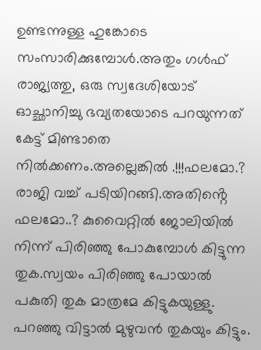ഉണ്ടന്നുള്ള ഹുങ്കോടെ സംസാരിക്കുമ്പോൾ.അതും ഗൾഫ് രാജ്യത്തു, ഒരു സ്വദേശിയോട് ഓച്ഛാനിച്ചു ഭവ്യതയോടെ പറയുന്നത് കേട്ട് മിണ്ടാതെ നിൽക്കണം.അല്ലെങ്കിൽ .!!!ഫലമോ.? രാജി വച്ച് പടിയിറങ്ങി.അതിൻ്റെ  ഫലമോ..? കുവൈറ്റിൽ ജോലിയിൽ നിന്ന് പിരിഞ്ഞു പോകുമ്പോൾ കിട്ടുന്ന തുക.സ്വയം പിരിഞ്ഞു പോയാൽ പകുതി തുക മാത്രമേ കിട്ടുകയുള്ളു. പറഞ്ഞു വിട്ടാൽ മുഴുവൻ തുകയും കിട്ടും.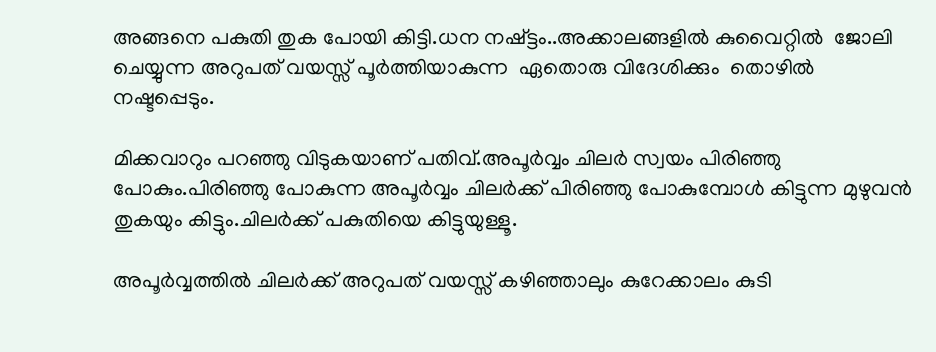അങ്ങനെ പകുതി തുക പോയി കിട്ടി.ധന നഷ്ട്ടം..അക്കാലങ്ങളിൽ കുവൈറ്റിൽ  ജോലി ചെയ്യുന്ന അറുപത് വയസ്സ് പൂർത്തിയാകുന്ന  ഏതൊരു വിദേശിക്കും  തൊഴിൽ നഷ്ടപ്പെടും.

മിക്കവാറും പറഞ്ഞു വിടുകയാണ് പതിവ്.അപൂർവ്വം ചിലർ സ്വയം പിരിഞ്ഞു പോകും.പിരിഞ്ഞു പോകുന്ന അപൂർവ്വം ചിലർക്ക് പിരിഞ്ഞു പോകുമ്പോൾ കിട്ടുന്ന മുഴുവൻ തുകയും കിട്ടും.ചിലർക്ക് പകുതിയെ കിട്ടുയുള്ളൂ.

അപൂർവ്വത്തിൽ ചിലർക്ക് അറുപത് വയസ്സ് കഴിഞ്ഞാലും കുറേക്കാലം കുടി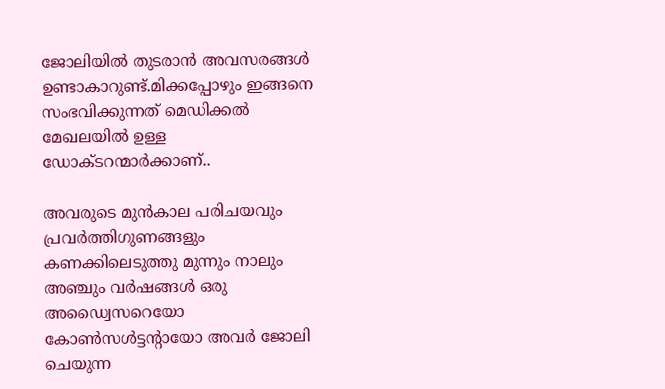ജോലിയിൽ തുടരാൻ അവസരങ്ങൾ ഉണ്ടാകാറുണ്ട്.മിക്കപ്പോഴും ഇങ്ങനെ സംഭവിക്കുന്നത് മെഡിക്കൽ മേഖലയിൽ ഉള്ള ഡോക്ടറന്മാർക്കാണ്..

അവരുടെ മുൻകാല പരിചയവും പ്രവർത്തിഗുണങ്ങളും കണക്കിലെടുത്തു മുന്നും നാലും അഞ്ചും വർഷങ്ങൾ ഒരു അഡ്വൈസറെയോ കോൺസൾട്ടന്റായോ അവർ ജോലി ചെയുന്ന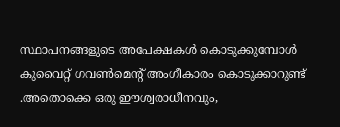സ്ഥാപനങ്ങളുടെ അപേക്ഷകൾ കൊടുക്കുമ്പോൾ കുവൈറ്റ് ഗവൺമെന്റ് അംഗീകാരം കൊടുക്കാറുണ്ട് .അതൊക്കെ ഒരു ഈശ്വരാധീനവും,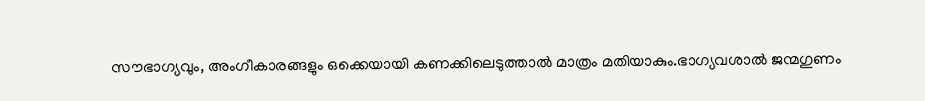സൗഭാഗ്യവും, അംഗീകാരങ്ങളും ഒക്കെയായി കണക്കിലെടുത്താൽ മാത്രം മതിയാകും.ഭാഗ്യവശാൽ ജന്മഗുണം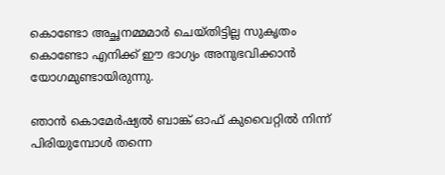കൊണ്ടോ അച്ഛനമ്മമാർ ചെയ്‌തിട്ടില്ല സുകൃതം കൊണ്ടോ എനിക്ക് ഈ ഭാഗ്യം അനുഭവിക്കാൻ യോഗമുണ്ടായിരുന്നു.

ഞാൻ കൊമേർഷ്യൽ ബാങ്ക് ഓഫ് കുവൈറ്റിൽ നിന്ന് പിരിയുമ്പോൾ തന്നെ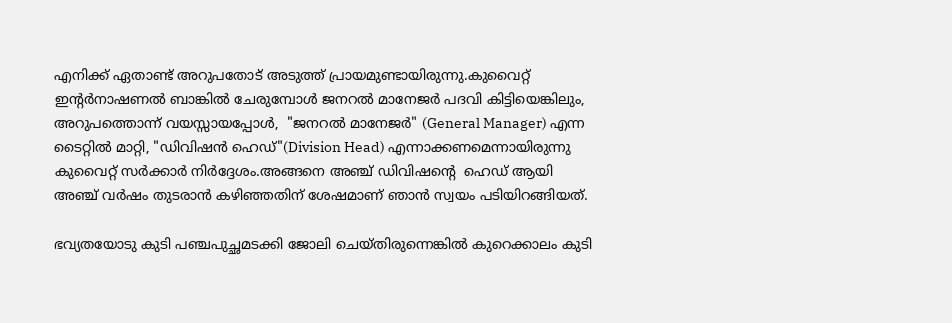എനിക്ക് ഏതാണ്ട് അറുപതോട് അടുത്ത് പ്രായമുണ്ടായിരുന്നു.കുവൈറ്റ് ഇന്റർനാഷണൽ ബാങ്കിൽ ചേരുമ്പോൾ ജനറൽ മാനേജർ പദവി കിട്ടിയെങ്കിലും, അറുപത്തൊന്ന് വയസ്സായപ്പോൾ,  "ജനറൽ മാനേജർ" (General Manager) എന്ന ടൈറ്റിൽ മാറ്റി, "ഡിവിഷൻ ഹെഡ്"(Division Head) എന്നാക്കണമെന്നായിരുന്നു കുവൈറ്റ് സർക്കാർ നിർദ്ദേശം.അങ്ങനെ അഞ്ച് ഡിവിഷൻ്റെ  ഹെഡ് ആയി അഞ്ച് വർഷം തുടരാൻ കഴിഞ്ഞതിന് ശേഷമാണ് ഞാൻ സ്വയം പടിയിറങ്ങിയത്.

ഭവ്യതയോടു കുടി പഞ്ചപുച്ഛമടക്കി ജോലി ചെയ്തിരുന്നെങ്കിൽ കുറെക്കാലം കുടി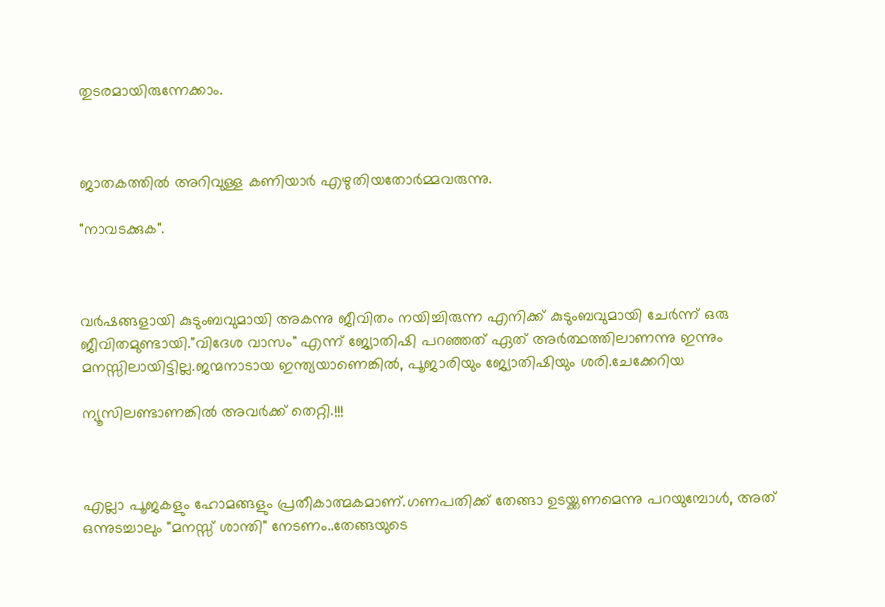തുടരമായിരുന്നേക്കാം.



ജാതകത്തിൽ അറിവുള്ള കണിയാർ എഴുതിയതോർമ്മവരുന്നു.

"നാവടക്കുക".



വർഷങ്ങളായി കുടുംബവുമായി അകന്നു ജീവിതം നയിച്ചിരുന്ന എനിക്ക് കുടുംബവുമായി ചേർന്ന് ഒരു ജീവിതമുണ്ടായി."വിദേശ വാസം" എന്ന് ജ്യോതിഷി പറഞ്ഞത് ഏത് അർത്ഥത്തിലാണന്നു ഇന്നും മനസ്സിലായിട്ടില്ല.ജന്മനാടായ ഇന്ത്യയാണെങ്കിൽ, പൂജാരിയും ജ്യോതിഷിയും ശരി.ചേക്കേറിയ

ന്യൂസിലണ്ടാണങ്കിൽ അവർക്ക് തെറ്റി.!!!



എല്ലാ പൂജകളും ഹോമങ്ങളും പ്രതീകാത്മകമാണ്.ഗണപതിക്ക്‌ തേങ്ങാ ഉടയ്ക്കണമെന്നു പറയുമ്പോൾ, അത് ഒന്നുടച്ചാലും "മനസ്സ് ശാന്തി" നേടണം..തേങ്ങയുടെ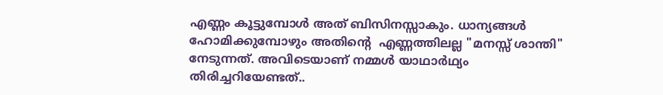എണ്ണം കൂട്ടുമ്പോൾ അത് ബിസിനസ്സാകും. ധാന്യങ്ങൾ ഹോമിക്കുമ്പോഴും അതിൻ്റെ  എണ്ണത്തിലല്ല "മനസ്സ് ശാന്തി" നേടുന്നത്. അവിടെയാണ് നമ്മൾ യാഥാർഥ്യം തിരിച്ചറിയേണ്ടത്..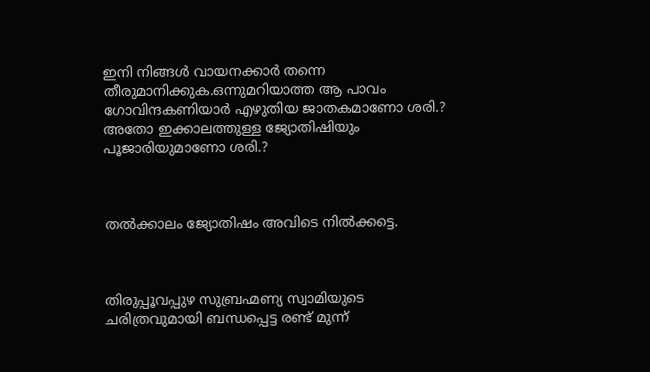ഇനി നിങ്ങൾ വായനക്കാർ തന്നെ തീരുമാനിക്കുക.ഒന്നുമറിയാത്ത ആ പാവം ഗോവിന്ദകണിയാർ എഴുതിയ ജാതകമാണോ ശരി.? അതോ ഇക്കാലത്തുള്ള ജ്യോതിഷിയും പൂജാരിയുമാണോ ശരി.?



തൽക്കാലം ജ്യോതിഷം അവിടെ നിൽക്കട്ടെ.



തിരുപ്പൂവപ്പുഴ സുബ്രഹ്മണ്യ സ്വാമിയുടെ ചരിത്രവുമായി ബന്ധപ്പെട്ട രണ്ട് മുന്ന്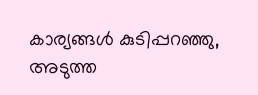കാര്യങ്ങൾ കുടിപ്പറഞ്ഞു, അടുത്ത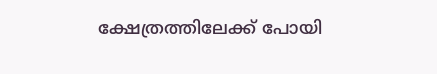ക്ഷേത്രത്തിലേക്ക് പോയി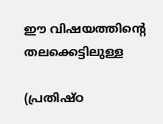ഈ വിഷയത്തിൻ്റെ  തലക്കെട്ടിലുള്ള

(പ്രതിഷ്ഠ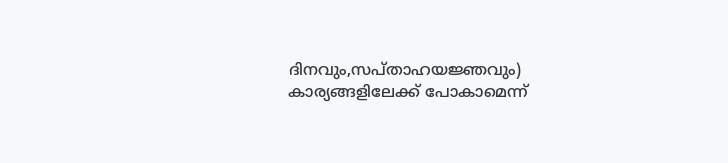ദിനവും,സപ്താഹയജ്ഞവും) കാര്യങ്ങളിലേക്ക് പോകാമെന്ന്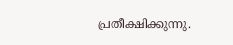പ്രതീക്ഷിക്കുന്നു.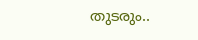തുടരും..